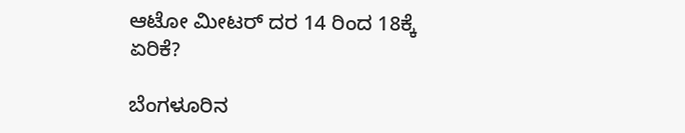ಆಟೋ ಮೀಟರ್ ದರ 14 ರಿಂದ 18ಕ್ಕೆ ಏರಿಕೆ?

ಬೆಂಗಳೂರಿನ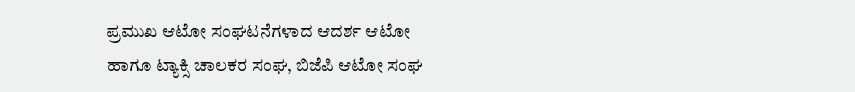ಪ್ರಮುಖ ಆಟೋ ಸಂಘಟನೆಗಳಾದ ಆದರ್ಶ ಆಟೋ ಹಾಗೂ ಟ್ಯಾಕ್ಸಿ ಚಾಲಕರ ಸಂಘ, ಬಿಜೆಪಿ ಆಟೋ ಸಂಘ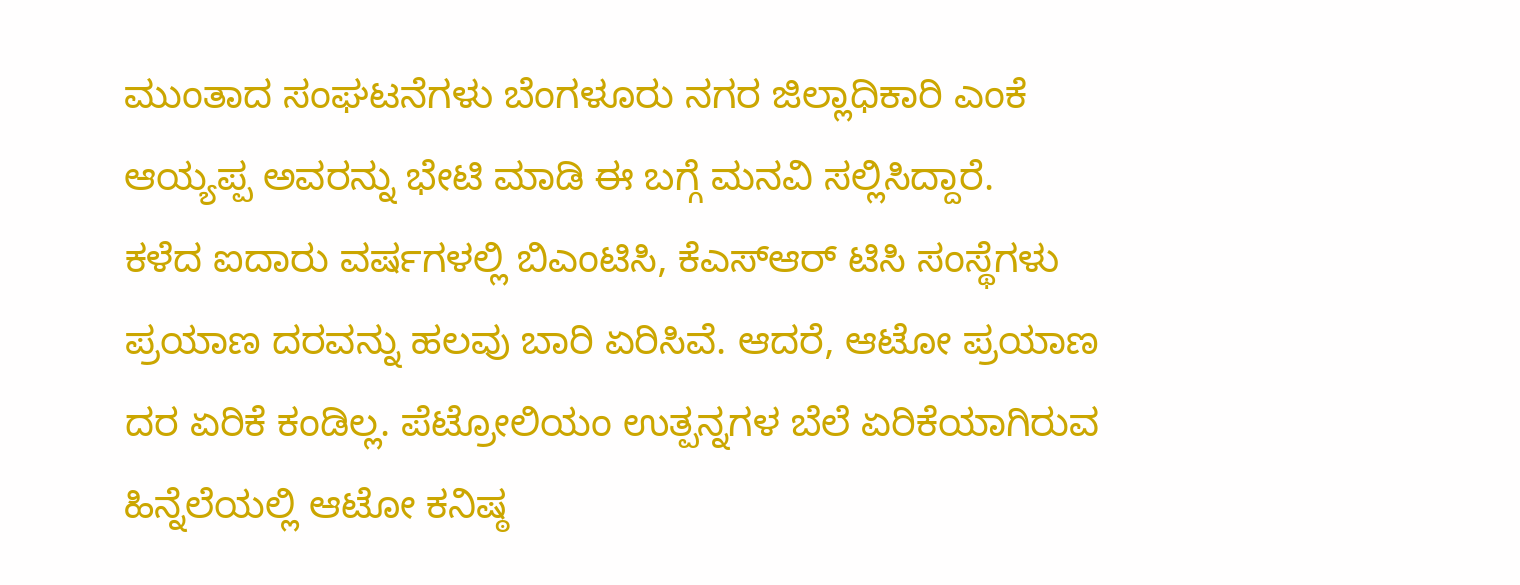ಮುಂತಾದ ಸಂಘಟನೆಗಳು ಬೆಂಗಳೂರು ನಗರ ಜಿಲ್ಲಾಧಿಕಾರಿ ಎಂಕೆ ಆಯ್ಯಪ್ಪ ಅವರನ್ನು ಭೇಟಿ ಮಾಡಿ ಈ ಬಗ್ಗೆ ಮನವಿ ಸಲ್ಲಿಸಿದ್ದಾರೆ.
ಕಳೆದ ಐದಾರು ವರ್ಷಗಳಲ್ಲಿ ಬಿಎಂಟಿಸಿ, ಕೆಎಸ್ಆರ್ ಟಿಸಿ ಸಂಸ್ಥೆಗಳು ಪ್ರಯಾಣ ದರವನ್ನು ಹಲವು ಬಾರಿ ಏರಿಸಿವೆ. ಆದರೆ, ಆಟೋ ಪ್ರಯಾಣ ದರ ಏರಿಕೆ ಕಂಡಿಲ್ಲ. ಪೆಟ್ರೋಲಿಯಂ ಉತ್ಪನ್ನಗಳ ಬೆಲೆ ಏರಿಕೆಯಾಗಿರುವ ಹಿನ್ನೆಲೆಯಲ್ಲಿ ಆಟೋ ಕನಿಷ್ಠ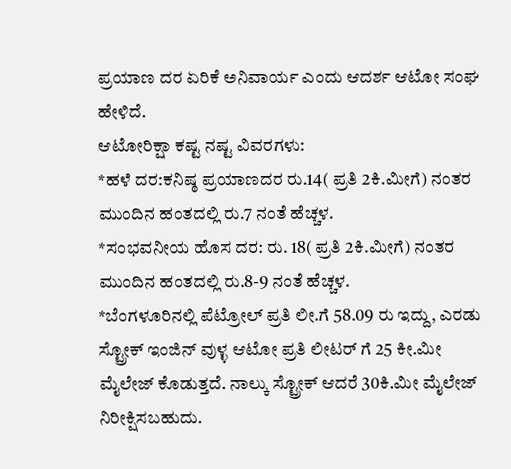ಪ್ರಯಾಣ ದರ ಏರಿಕೆ ಅನಿವಾರ್ಯ ಎಂದು ಆದರ್ಶ ಆಟೋ ಸಂಘ ಹೇಳಿದೆ.
ಆಟೋರಿಕ್ಷಾ ಕಷ್ಟ ನಷ್ಟ ವಿವರಗಳು:
*ಹಳೆ ದರ:ಕನಿಷ್ಠ ಪ್ರಯಾಣದರ ರು.14( ಪ್ರತಿ 2ಕಿ.ಮೀಗೆ) ನಂತರ ಮುಂದಿನ ಹಂತದಲ್ಲಿ ರು.7 ನಂತೆ ಹೆಚ್ಚಳ.
*ಸಂಭವನೀಯ ಹೊಸ ದರ: ರು. 18( ಪ್ರತಿ 2ಕಿ.ಮೀಗೆ) ನಂತರ ಮುಂದಿನ ಹಂತದಲ್ಲಿ ರು.8-9 ನಂತೆ ಹೆಚ್ಚಳ.
*ಬೆಂಗಳೂರಿನಲ್ಲಿ ಪೆಟ್ರೋಲ್ ಪ್ರತಿ ಲೀ.ಗೆ 58.09 ರು ಇದ್ದು, ಎರಡು ಸ್ಟ್ರೋಕ್ ಇಂಜಿನ್ ವುಳ್ಳ ಆಟೋ ಪ್ರತಿ ಲೀಟರ್ ಗೆ 25 ಕೀ.ಮೀ ಮೈಲೇಜ್ ಕೊಡುತ್ತದೆ. ನಾಲ್ಕು ಸ್ಟ್ರೋಕ್ ಆದರೆ 30ಕಿ.ಮೀ ಮೈಲೇಜ್ ನಿರೀಕ್ಷಿಸಬಹುದು.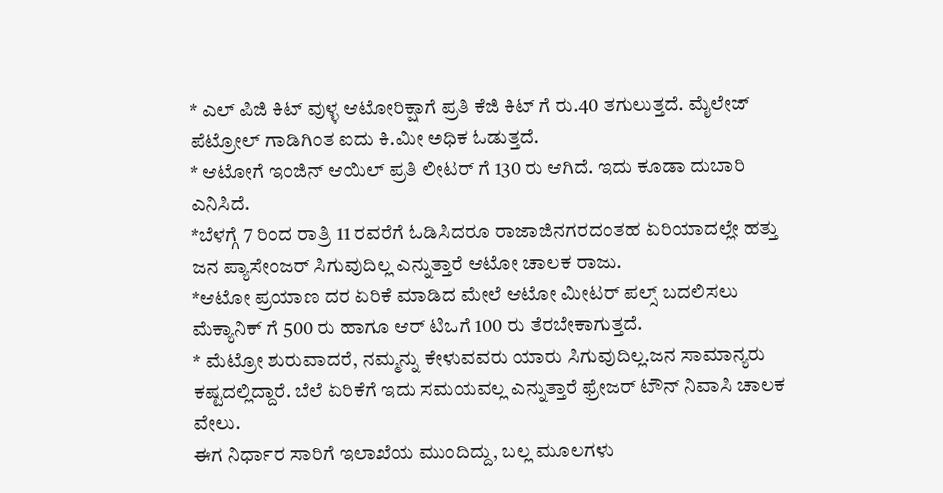* ಎಲ್ ಪಿಜಿ ಕಿಟ್ ವುಳ್ಳ ಆಟೋರಿಕ್ಷಾಗೆ ಪ್ರತಿ ಕೆಜಿ ಕಿಟ್ ಗೆ ರು.40 ತಗುಲುತ್ತದೆ. ಮೈಲೇಜ್ ಪೆಟ್ರೋಲ್ ಗಾಡಿಗಿಂತ ಐದು ಕಿ.ಮೀ ಅಧಿಕ ಓಡುತ್ತದೆ.
* ಆಟೋಗೆ ಇಂಜಿನ್ ಆಯಿಲ್ ಪ್ರತಿ ಲೀಟರ್ ಗೆ 130 ರು ಆಗಿದೆ. ಇದು ಕೂಡಾ ದುಬಾರಿ ಎನಿಸಿದೆ.
*ಬೆಳಗ್ಗೆ 7 ರಿಂದ ರಾತ್ರಿ 11 ರವರೆಗೆ ಓಡಿಸಿದರೂ ರಾಜಾಜಿನಗರದಂತಹ ಏರಿಯಾದಲ್ಲೇ ಹತ್ತು ಜನ ಪ್ಯಾಸೇಂಜರ್ ಸಿಗುವುದಿಲ್ಲ ಎನ್ನುತ್ತಾರೆ ಆಟೋ ಚಾಲಕ ರಾಜು.
*ಆಟೋ ಪ್ರಯಾಣ ದರ ಏರಿಕೆ ಮಾಡಿದ ಮೇಲೆ ಆಟೋ ಮೀಟರ್ ಪಲ್ಸ್ ಬದಲಿಸಲು ಮೆಕ್ಯಾನಿಕ್ ಗೆ 500 ರು ಹಾಗೂ ಆರ್ ಟಿಒಗೆ 100 ರು ತೆರಬೇಕಾಗುತ್ತದೆ.
* ಮೆಟ್ರೋ ಶುರುವಾದರೆ, ನಮ್ಮನ್ನು ಕೇಳುವವರು ಯಾರು ಸಿಗುವುದಿಲ್ಲ.ಜನ ಸಾಮಾನ್ಯರು ಕಷ್ಟದಲ್ಲಿದ್ದಾರೆ. ಬೆಲೆ ಏರಿಕೆಗೆ ಇದು ಸಮಯವಲ್ಲ ಎನ್ನುತ್ತಾರೆ ಫ್ರೇಜರ್ ಟೌನ್ ನಿವಾಸಿ ಚಾಲಕ ವೇಲು.
ಈಗ ನಿರ್ಧಾರ ಸಾರಿಗೆ ಇಲಾಖೆಯ ಮುಂದಿದ್ದು, ಬಲ್ಲ ಮೂಲಗಳು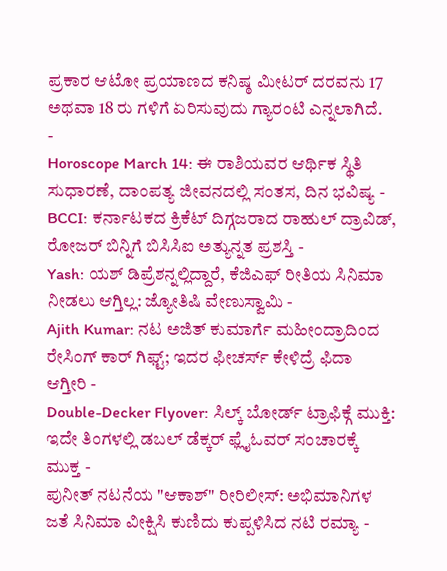ಪ್ರಕಾರ ಆಟೋ ಪ್ರಯಾಣದ ಕನಿಷ್ಠ ಮೀಟರ್ ದರವನು 17 ಅಥವಾ 18 ರು ಗಳಿಗೆ ಏರಿಸುವುದು ಗ್ಯಾರಂಟಿ ಎನ್ನಲಾಗಿದೆ.
-
Horoscope March 14: ಈ ರಾಶಿಯವರ ಆರ್ಥಿಕ ಸ್ಥಿತಿ ಸುಧಾರಣೆ, ದಾಂಪತ್ಯ ಜೀವನದಲ್ಲಿ ಸಂತಸ, ದಿನ ಭವಿಷ್ಯ -
BCCI: ಕರ್ನಾಟಕದ ಕ್ರಿಕೆಟ್ ದಿಗ್ಗಜರಾದ ರಾಹುಲ್ ದ್ರಾವಿಡ್, ರೋಜರ್ ಬಿನ್ನಿಗೆ ಬಿಸಿಸಿಐ ಅತ್ಯುನ್ನತ ಪ್ರಶಸ್ತಿ -
Yash: ಯಶ್ ಡಿಪ್ರೆಶನ್ನಲ್ಲಿದ್ದಾರೆ, ಕೆಜಿಎಫ್ ರೀತಿಯ ಸಿನಿಮಾ ನೀಡಲು ಆಗ್ತಿಲ್ಲ: ಜ್ಯೋತಿಷಿ ವೇಣುಸ್ವಾಮಿ -
Ajith Kumar: ನಟ ಅಜಿತ್ ಕುಮಾರ್ಗೆ ಮಹೀಂದ್ರಾದಿಂದ ರೇಸಿಂಗ್ ಕಾರ್ ಗಿಫ್ಟ್; ಇದರ ಫೀಚರ್ಸ್ ಕೇಳಿದ್ರೆ ಫಿದಾ ಆಗ್ತೀರಿ -
Double-Decker Flyover: ಸಿಲ್ಕ್ ಬೋರ್ಡ್ ಟ್ರಾಫಿಕ್ಗೆ ಮುಕ್ತಿ: ಇದೇ ತಿಂಗಳಲ್ಲಿ ಡಬಲ್ ಡೆಕ್ಕರ್ ಫ್ಲೈಓವರ್ ಸಂಚಾರಕ್ಕೆ ಮುಕ್ತ -
ಪುನೀತ್ ನಟನೆಯ "ಆಕಾಶ್" ರೀರಿಲೀಸ್: ಅಭಿಮಾನಿಗಳ ಜತೆ ಸಿನಿಮಾ ವೀಕ್ಷಿಸಿ ಕುಣಿದು ಕುಪ್ಪಳಿಸಿದ ನಟಿ ರಮ್ಯಾ -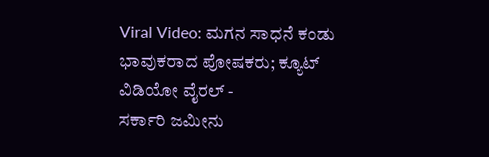Viral Video: ಮಗನ ಸಾಧನೆ ಕಂಡು ಭಾವುಕರಾದ ಪೋಷಕರು; ಕ್ಯೂಟ್ ವಿಡಿಯೋ ವೈರಲ್ -
ಸರ್ಕಾರಿ ಜಮೀನು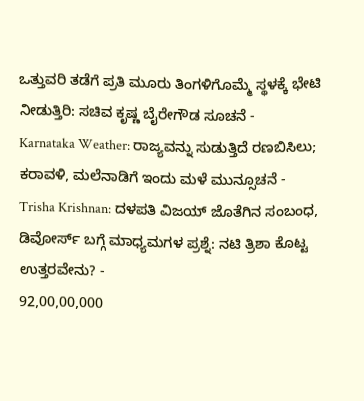ಒತ್ತುವರಿ ತಡೆಗೆ ಪ್ರತಿ ಮೂರು ತಿಂಗಳಿಗೊಮ್ಮೆ ಸ್ಥಳಕ್ಕೆ ಭೇಟಿ ನೀಡುತ್ತಿರಿ: ಸಚಿವ ಕೃಷ್ಣ ಬೈರೇಗೌಡ ಸೂಚನೆ -
Karnataka Weather: ರಾಜ್ಯವನ್ನು ಸುಡುತ್ತಿದೆ ರಣಬಿಸಿಲು; ಕರಾವಳಿ, ಮಲೆನಾಡಿಗೆ ಇಂದು ಮಳೆ ಮುನ್ಸೂಚನೆ -
Trisha Krishnan: ದಳಪತಿ ವಿಜಯ್ ಜೊತೆಗಿನ ಸಂಬಂಧ, ಡಿವೋರ್ಸ್ ಬಗ್ಗೆ ಮಾಧ್ಯಮಗಳ ಪ್ರಶ್ನೆ: ನಟಿ ತ್ರಿಶಾ ಕೊಟ್ಟ ಉತ್ತರವೇನು? -
92,00,00,000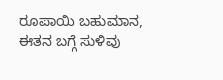ರೂಪಾಯಿ ಬಹುಮಾನ, ಈತನ ಬಗ್ಗೆ ಸುಳಿವು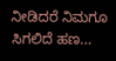ನೀಡಿದರೆ ನಿಮಗೂ ಸಿಗಲಿದೆ ಹಣ...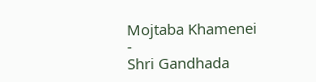Mojtaba Khamenei -
Shri Gandhada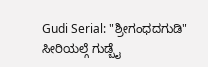Gudi Serial: "ಶ್ರೀಗಂಧದಗುಡಿ" ಸೀರಿಯಲ್ಗೆ ಗುಡ್ಬೈ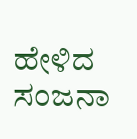ಹೇಳಿದ ಸಂಜನಾ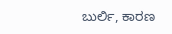ಬುರ್ಲಿ, ಕಾರಣ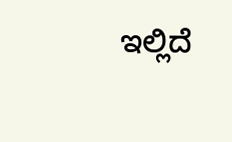ಇಲ್ಲಿದೆ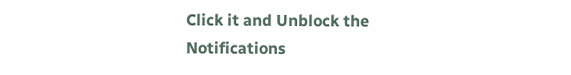Click it and Unblock the Notifications